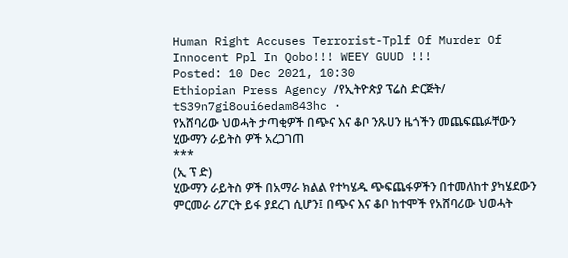Human Right Accuses Terrorist-Tplf Of Murder Of Innocent Ppl In Qobo!!! WEEY GUUD !!!
Posted: 10 Dec 2021, 10:30
Ethiopian Press Agency /የኢትዮጵያ ፕሬስ ድርጅት/
tS39n7gi8oui6edam843hc ·
የአሸባሪው ህወሓት ታጣቂዎች በጭና እና ቆቦ ንጹሀን ዜጎችን መጨፍጨፉቸውን ሂውማን ራይትስ ዎች አረጋገጠ
***
(ኢ ፕ ድ)
ሂውማን ራይትስ ዎች በአማራ ክልል የተካሄዱ ጭፍጨፋዎችን በተመለከተ ያካሄደውን ምርመራ ሪፖርት ይፋ ያደረገ ሲሆን፤ በጭና እና ቆቦ ከተሞች የአሸባሪው ህወሓት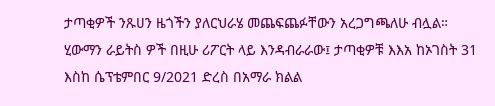ታጣቂዎች ንጹሀን ዜጎችን ያለርህራሄ መጨፍጨፉቸውን አረጋግጫለሁ ብሏል።
ሂውማን ራይትስ ዎች በዚሁ ሪፖርት ላይ እንዳብራራው፤ ታጣቂዎቹ እእአ ከኦገስት 31 እስከ ሴፕቴምበር 9/2021 ድረስ በአማራ ክልል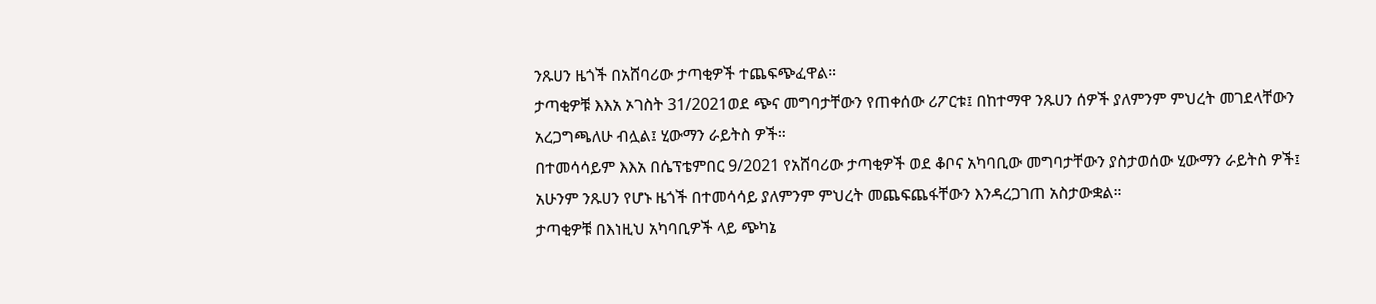ንጹሀን ዜጎች በአሸባሪው ታጣቂዎች ተጨፍጭፈዋል።
ታጣቂዎቹ እእአ ኦገስት 31/2021ወደ ጭና መግባታቸውን የጠቀሰው ሪፖርቱ፤ በከተማዋ ንጹሀን ሰዎች ያለምንም ምህረት መገደላቸውን አረጋግጫለሁ ብሏል፤ ሂውማን ራይትስ ዎች።
በተመሳሳይም እእአ በሴፕቴምበር 9/2021 የአሸባሪው ታጣቂዎች ወደ ቆቦና አካባቢው መግባታቸውን ያስታወሰው ሂውማን ራይትስ ዎች፤ አሁንም ንጹሀን የሆኑ ዜጎች በተመሳሳይ ያለምንም ምህረት መጨፍጨፋቸውን እንዳረጋገጠ አስታውቋል።
ታጣቂዎቹ በእነዚህ አካባቢዎች ላይ ጭካኔ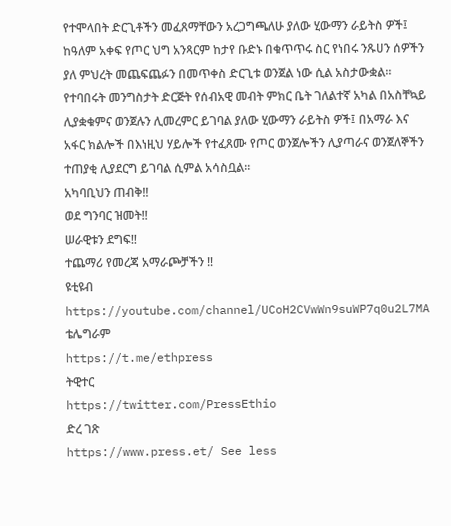የተሞላበት ድርጊቶችን መፈጸማቸውን አረጋግጫለሁ ያለው ሂውማን ራይትስ ዎች፤ ከዓለም አቀፍ የጦር ህግ አንጻርም ከታየ ቡድኑ በቁጥጥሩ ስር የነበሩ ንጹሀን ሰዎችን ያለ ምህረት መጨፍጨፉን በመጥቀስ ድርጊቱ ወንጀል ነው ሲል አስታውቋል።
የተባበሩት መንግስታት ድርጅት የሰብአዊ መብት ምክር ቤት ገለልተኛ አካል በአስቸኳይ ሊያቋቁምና ወንጀሉን ሊመረምር ይገባል ያለው ሂውማን ራይትስ ዎች፤ በአማራ እና አፋር ክልሎች በእነዚህ ሃይሎች የተፈጸሙ የጦር ወንጀሎችን ሊያጣራና ወንጀለኞችን ተጠያቂ ሊያደርግ ይገባል ሲምል አሳስቧል።
አካባቢህን ጠብቅ‼
ወደ ግንባር ዝመት‼
ሠራዊቱን ደግፍ‼
ተጨማሪ የመረጃ አማራጮቻችን ‼
ዩቲዩብ
https://youtube.com/channel/UCoH2CVwWn9suWP7q0u2L7MA
ቴሌግራም
https://t.me/ethpress
ትዊተር
https://twitter.com/PressEthio
ድረ ገጽ
https://www.press.et/ See less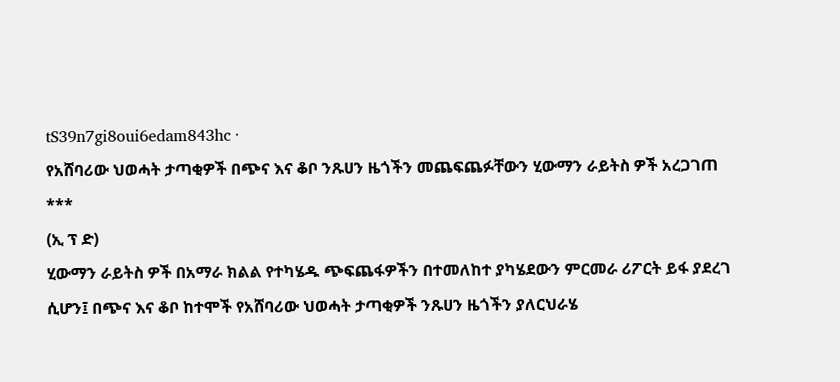tS39n7gi8oui6edam843hc ·
የአሸባሪው ህወሓት ታጣቂዎች በጭና እና ቆቦ ንጹሀን ዜጎችን መጨፍጨፉቸውን ሂውማን ራይትስ ዎች አረጋገጠ
***
(ኢ ፕ ድ)
ሂውማን ራይትስ ዎች በአማራ ክልል የተካሄዱ ጭፍጨፋዎችን በተመለከተ ያካሄደውን ምርመራ ሪፖርት ይፋ ያደረገ ሲሆን፤ በጭና እና ቆቦ ከተሞች የአሸባሪው ህወሓት ታጣቂዎች ንጹሀን ዜጎችን ያለርህራሄ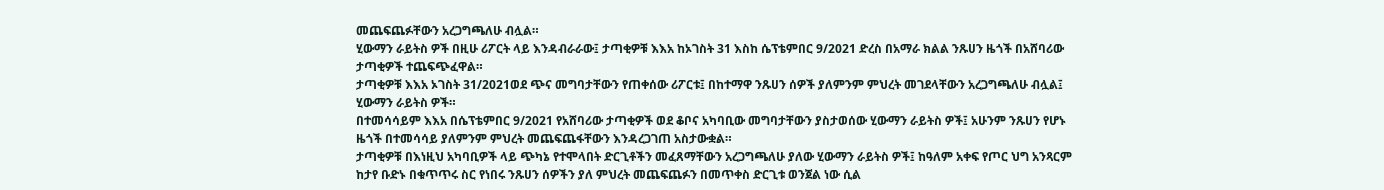መጨፍጨፉቸውን አረጋግጫለሁ ብሏል።
ሂውማን ራይትስ ዎች በዚሁ ሪፖርት ላይ እንዳብራራው፤ ታጣቂዎቹ እእአ ከኦገስት 31 እስከ ሴፕቴምበር 9/2021 ድረስ በአማራ ክልል ንጹሀን ዜጎች በአሸባሪው ታጣቂዎች ተጨፍጭፈዋል።
ታጣቂዎቹ እእአ ኦገስት 31/2021ወደ ጭና መግባታቸውን የጠቀሰው ሪፖርቱ፤ በከተማዋ ንጹሀን ሰዎች ያለምንም ምህረት መገደላቸውን አረጋግጫለሁ ብሏል፤ ሂውማን ራይትስ ዎች።
በተመሳሳይም እእአ በሴፕቴምበር 9/2021 የአሸባሪው ታጣቂዎች ወደ ቆቦና አካባቢው መግባታቸውን ያስታወሰው ሂውማን ራይትስ ዎች፤ አሁንም ንጹሀን የሆኑ ዜጎች በተመሳሳይ ያለምንም ምህረት መጨፍጨፋቸውን እንዳረጋገጠ አስታውቋል።
ታጣቂዎቹ በእነዚህ አካባቢዎች ላይ ጭካኔ የተሞላበት ድርጊቶችን መፈጸማቸውን አረጋግጫለሁ ያለው ሂውማን ራይትስ ዎች፤ ከዓለም አቀፍ የጦር ህግ አንጻርም ከታየ ቡድኑ በቁጥጥሩ ስር የነበሩ ንጹሀን ሰዎችን ያለ ምህረት መጨፍጨፉን በመጥቀስ ድርጊቱ ወንጀል ነው ሲል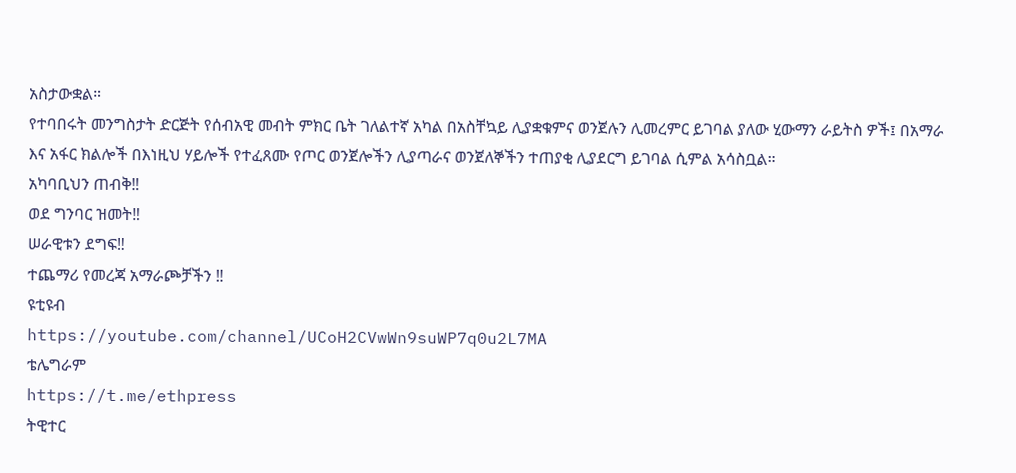አስታውቋል።
የተባበሩት መንግስታት ድርጅት የሰብአዊ መብት ምክር ቤት ገለልተኛ አካል በአስቸኳይ ሊያቋቁምና ወንጀሉን ሊመረምር ይገባል ያለው ሂውማን ራይትስ ዎች፤ በአማራ እና አፋር ክልሎች በእነዚህ ሃይሎች የተፈጸሙ የጦር ወንጀሎችን ሊያጣራና ወንጀለኞችን ተጠያቂ ሊያደርግ ይገባል ሲምል አሳስቧል።
አካባቢህን ጠብቅ‼
ወደ ግንባር ዝመት‼
ሠራዊቱን ደግፍ‼
ተጨማሪ የመረጃ አማራጮቻችን ‼
ዩቲዩብ
https://youtube.com/channel/UCoH2CVwWn9suWP7q0u2L7MA
ቴሌግራም
https://t.me/ethpress
ትዊተር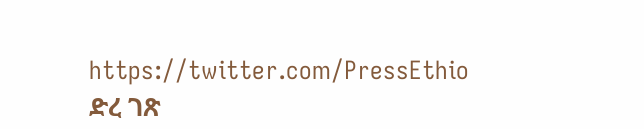https://twitter.com/PressEthio
ድረ ገጽ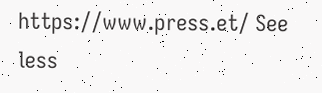https://www.press.et/ See less